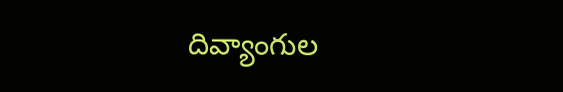దివ్యాంగుల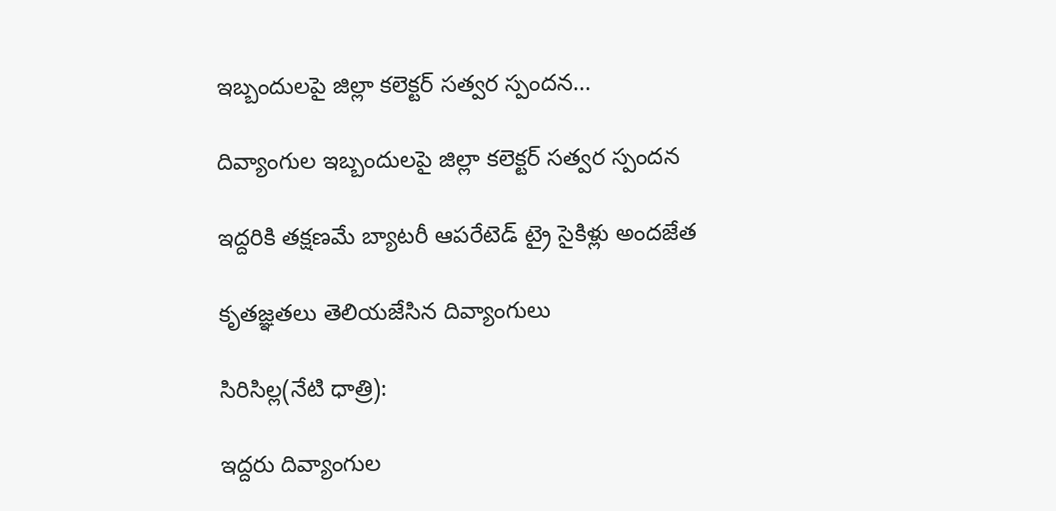ఇబ్బందులపై జిల్లా కలెక్టర్ సత్వర స్పందన…

దివ్యాంగుల ఇబ్బందులపై జిల్లా కలెక్టర్ సత్వర స్పందన

ఇద్దరికి తక్షణమే బ్యాటరీ ఆపరేటెడ్ ట్రై సైకిళ్లు అందజేత

కృతజ్ఞతలు తెలియజేసిన దివ్యాంగులు

సిరిసిల్ల(నేటి ధాత్రి):

ఇద్దరు దివ్యాంగుల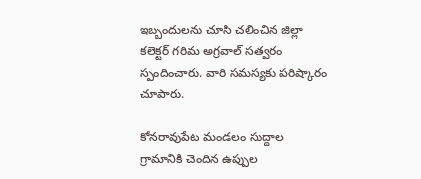ఇబ్బందులను చూసి చలించిన జిల్లా కలెక్టర్ గరిమ అగ్రవాల్ సత్వరం స్పందించారు. వారి సమస్యకు పరిష్కారం చూపారు.

కోనరావుపేట మండలం సుద్దాల గ్రామానికి చెందిన ఉప్పుల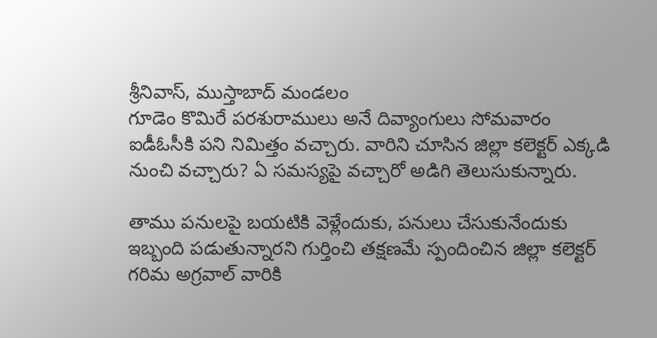శ్రీనివాస్, ముస్తాబాద్ మండలం
గూడెం కొమిరే పరశురాములు అనే దివ్యాంగులు సోమవారం ఐడీఓసీకి పని నిమిత్తం వచ్చారు. వారిని చూసిన జిల్లా కలెక్టర్ ఎక్కడి నుంచి వచ్చారు? ఏ సమస్యపై వచ్చారో అడిగి తెలుసుకున్నారు.

తాము పనులపై బయటికి వెళ్లేందుకు, పనులు చేసుకునేందుకు ఇబ్బంది పడుతున్నారని గుర్తించి తక్షణమే స్పందించిన జిల్లా కలెక్టర్ గరిమ అగ్రవాల్ వారికి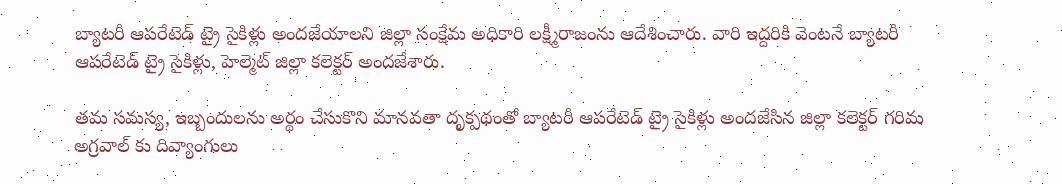బ్యాటరీ ఆపరేటెడ్ ట్రై సైకిళ్లు అందజేయాలని జిల్లా సంక్షేమ అధికారి లక్ష్మీరాజంను ఆదేశించారు. వారి ఇద్దరికి వెంటనే బ్యాటరీ ఆపరేటెడ్ ట్రై సైకిళ్లు, హెల్మెట్ జిల్లా కలెక్టర్ అందజేశారు.

తమ సమస్య, ఇబ్బందులను అర్థం చేసుకొని మానవతా దృక్పథంతో బ్యాటరీ ఆపరేటెడ్ ట్రై సైకిళ్లు అందజేసిన జిల్లా కలెక్టర్ గరిమ అగ్రవాల్ కు దివ్యాంగులు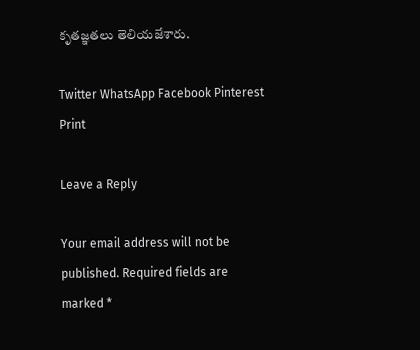కృతజ్ఞతలు తెలియజేశారు.

Twitter WhatsApp Facebook Pinterest Print

Leave a Reply

Your email address will not be published. Required fields are marked *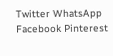Twitter WhatsApp Facebook Pinterest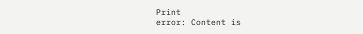Print
error: Content is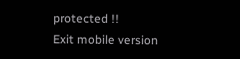protected !!
Exit mobile version